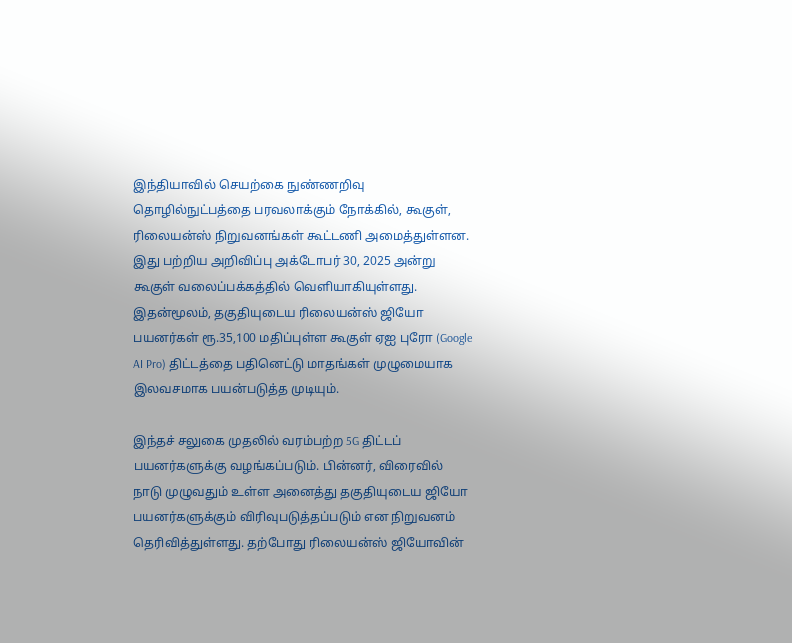இந்தியாவில் செயற்கை நுண்ணறிவு தொழில்நுட்பத்தை பரவலாக்கும் நோக்கில், கூகுள், ரிலையன்ஸ் நிறுவனங்கள் கூட்டணி அமைத்துள்ளன. இது பற்றிய அறிவிப்பு அக்டோபர் 30, 2025 அன்று கூகுள் வலைப்பக்கத்தில் வெளியாகியுள்ளது. இதன்மூலம், தகுதியுடைய ரிலையன்ஸ் ஜியோ பயனர்கள் ரூ.35,100 மதிப்புள்ள கூகுள் ஏஐ புரோ (Google AI Pro) திட்டத்தை பதினெட்டு மாதங்கள் முழுமையாக இலவசமாக பயன்படுத்த முடியும்.

இந்தச் சலுகை முதலில் வரம்பற்ற 5G திட்டப் பயனர்களுக்கு வழங்கப்படும். பின்னர், விரைவில் நாடு முழுவதும் உள்ள அனைத்து தகுதியுடைய ஜியோ பயனர்களுக்கும் விரிவுபடுத்தப்படும் என நிறுவனம் தெரிவித்துள்ளது. தற்போது ரிலையன்ஸ் ஜியோவின்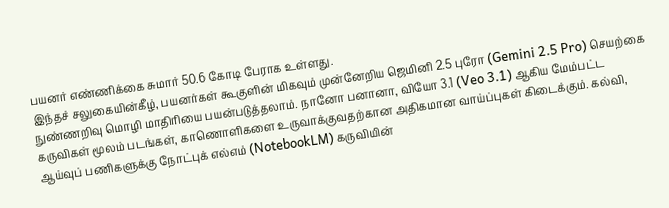பயனர் எண்ணிக்கை சுமார் 50.6 கோடி பேராக உள்ளது.
இந்தச் சலுகையின்கீழ், பயனர்கள் கூகுளின் மிகவும் முன்னேறிய ஜெமினி 2.5 புரோ (Gemini 2.5 Pro) செயற்கை நுண்ணறிவு மொழி மாதிரியை பயன்படுத்தலாம். நானோ பனானா, வியோ 3.1 (Veo 3.1) ஆகிய மேம்பட்ட கருவிகள் மூலம் படங்கள், காணொளிகளை உருவாக்குவதற்கான அதிகமான வாய்ப்புகள் கிடைக்கும். கல்வி, ஆய்வுப் பணிகளுக்கு நோட்புக் எல்எம் (NotebookLM) கருவியின்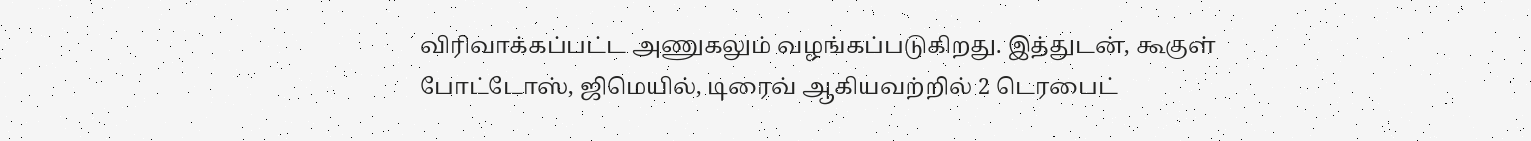விரிவாக்கப்பட்ட அணுகலும் வழங்கப்படுகிறது. இத்துடன், கூகுள் போட்டோஸ், ஜிமெயில், டிரைவ் ஆகியவற்றில் 2 டெரபைட்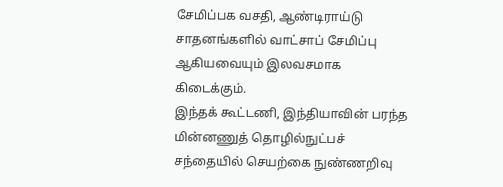சேமிப்பக வசதி, ஆண்டிராய்டு சாதனங்களில் வாட்சாப் சேமிப்பு ஆகியவையும் இலவசமாக கிடைக்கும்.
இந்தக் கூட்டணி, இந்தியாவின் பரந்த மின்னணுத் தொழில்நுட்பச் சந்தையில் செயற்கை நுண்ணறிவு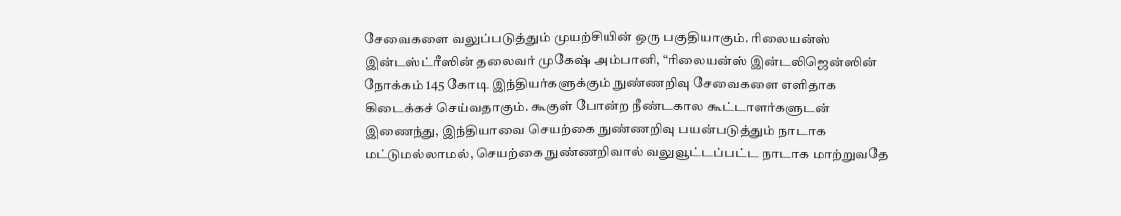சேவைகளை வலுப்படுத்தும் முயற்சியின் ஒரு பகுதியாகும். ரிலையன்ஸ் இன்டஸ்ட்ரீஸின் தலைவர் முகேஷ் அம்பானி, “ரிலையன்ஸ் இன்டலிஜென்ஸின் நோக்கம் 145 கோடி இந்தியர்களுக்கும் நுண்ணறிவு சேவைகளை எளிதாக கிடைக்கச் செய்வதாகும். கூகுள் போன்ற நீண்டகால கூட்டாளர்களுடன் இணைந்து, இந்தியாவை செயற்கை நுண்ணறிவு பயன்படுத்தும் நாடாக மட்டுமல்லாமல், செயற்கை நுண்ணறிவால் வலுவூட்டப்பட்ட நாடாக மாற்றுவதே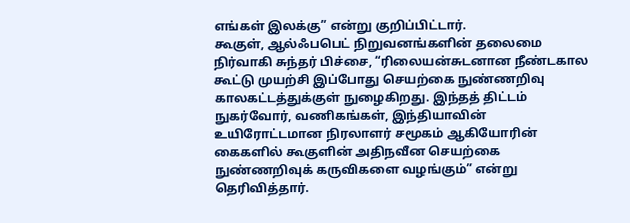எங்கள் இலக்கு” என்று குறிப்பிட்டார்.
கூகுள், ஆல்ஃபபெட் நிறுவனங்களின் தலைமை நிர்வாகி சுந்தர் பிச்சை, “ரிலையன்சுடனான நீண்டகால கூட்டு முயற்சி இப்போது செயற்கை நுண்ணறிவு காலகட்டத்துக்குள் நுழைகிறது. இந்தத் திட்டம் நுகர்வோர், வணிகங்கள், இந்தியாவின் உயிரோட்டமான நிரலாளர் சமூகம் ஆகியோரின் கைகளில் கூகுளின் அதிநவீன செயற்கை நுண்ணறிவுக் கருவிகளை வழங்கும்” என்று தெரிவித்தார்.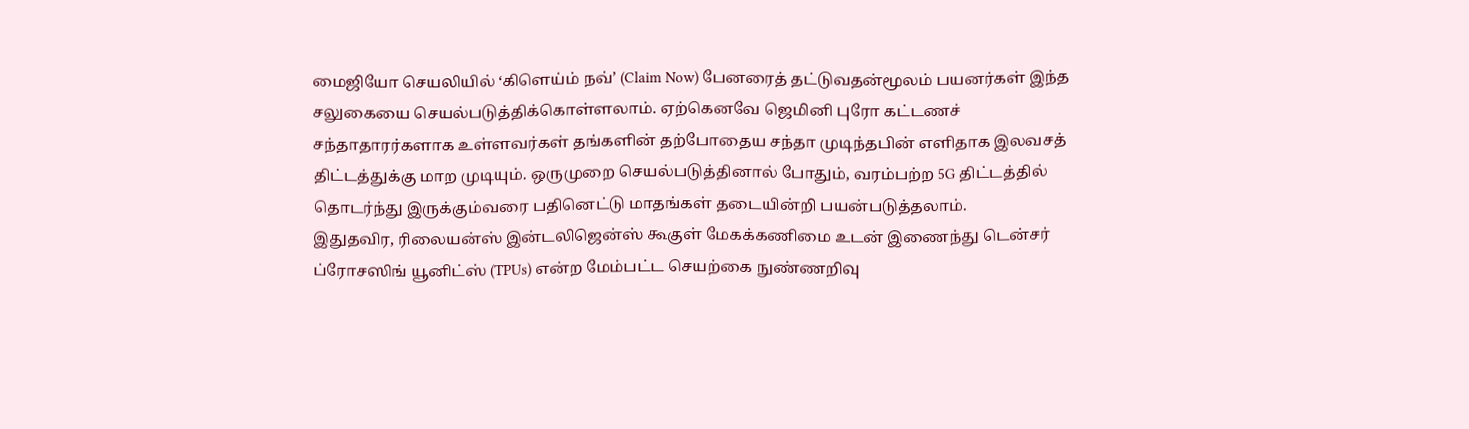மைஜியோ செயலியில் ‘கிளெய்ம் நவ்’ (Claim Now) பேனரைத் தட்டுவதன்மூலம் பயனர்கள் இந்த சலுகையை செயல்படுத்திக்கொள்ளலாம். ஏற்கெனவே ஜெமினி புரோ கட்டணச் சந்தாதாரர்களாக உள்ளவர்கள் தங்களின் தற்போதைய சந்தா முடிந்தபின் எளிதாக இலவசத் திட்டத்துக்கு மாற முடியும். ஒருமுறை செயல்படுத்தினால் போதும், வரம்பற்ற 5G திட்டத்தில் தொடர்ந்து இருக்கும்வரை பதினெட்டு மாதங்கள் தடையின்றி பயன்படுத்தலாம்.
இதுதவிர, ரிலையன்ஸ் இன்டலிஜென்ஸ் கூகுள் மேகக்கணிமை உடன் இணைந்து டென்சர் ப்ரோசஸிங் யூனிட்ஸ் (TPUs) என்ற மேம்பட்ட செயற்கை நுண்ணறிவு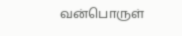வன்பொருள்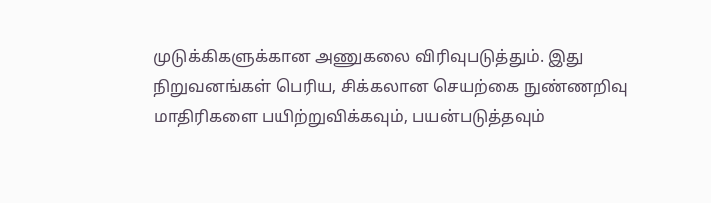முடுக்கிகளுக்கான அணுகலை விரிவுபடுத்தும். இது நிறுவனங்கள் பெரிய, சிக்கலான செயற்கை நுண்ணறிவு மாதிரிகளை பயிற்றுவிக்கவும், பயன்படுத்தவும்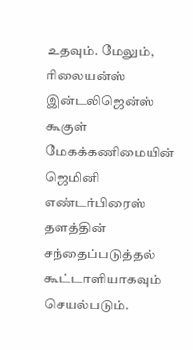உதவும். மேலும், ரிலையன்ஸ் இன்டலிஜென்ஸ் கூகுள் மேகக்கணிமையின் ஜெமினி எண்டர்பிரைஸ் தளத்தின் சந்தைப்படுத்தல் கூட்டாளியாகவும் செயல்படும்.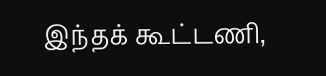இந்தக் கூட்டணி,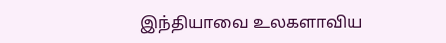இந்தியாவை உலகளாவிய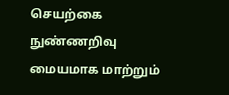செயற்கை நுண்ணறிவு மையமாக மாற்றும்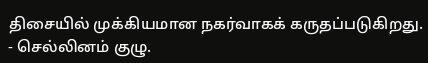திசையில் முக்கியமான நகர்வாகக் கருதப்படுகிறது.
- செல்லினம் குழு.